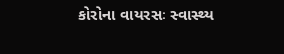કોરોના વાયરસઃ સ્વાસ્થ્ય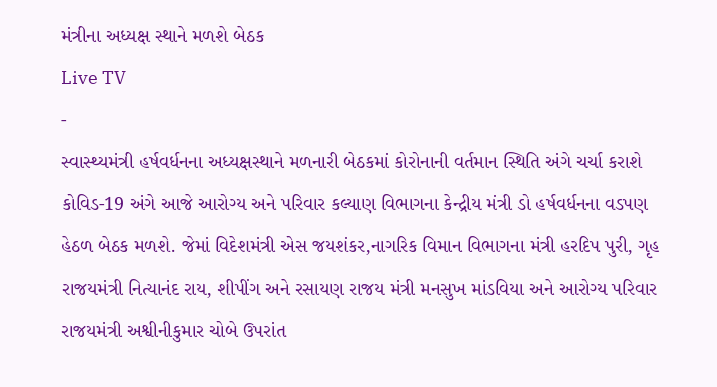મંત્રીના અધ્યક્ષ સ્થાને મળશે બેઠક
Live TV
-
સ્વાસ્થ્યમંત્રી હર્ષવર્ધનના અધ્યક્ષસ્થાને મળનારી બેઠકમાં કોરોનાની વર્તમાન સ્થિતિ અંગે ચર્ચા કરાશે
કોવિડ-19 અંગે આજે આરોગ્ય અને પરિવાર કલ્યાણ વિભાગના કેન્દ્રીય મંત્રી ડો હર્ષવર્ધનના વડપણ હેઠળ બેઠક મળશે. જેમાં વિદેશમંત્રી એસ જયશંકર,નાગરિક વિમાન વિભાગના મંત્રી હરદિપ પુરી, ગૃહ રાજયમંત્રી નિત્યાનંદ રાય, શીપીંગ અને રસાયણ રાજય મંત્રી મનસુખ માંડવિયા અને આરોગ્ય પરિવાર રાજયમંત્રી અશ્વીનીકુમાર ચોબે ઉપરાંત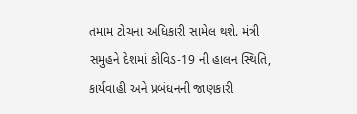તમામ ટોચના અધિકારી સામેલ થશે. મંત્રી સમુહને દેશમાં કોવિડ-19 ની હાલન સ્થિતિ, કાર્યવાહી અને પ્રબંધનની જાણકારી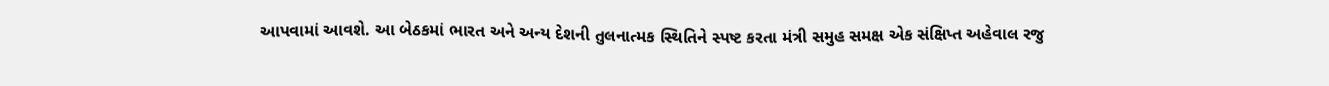આપવામાં આવશે. આ બેઠકમાં ભારત અને અન્ય દેશની તુલનાત્મક સ્થિતિને સ્પષ્ટ કરતા મંત્રી સમુહ સમક્ષ એક સંક્ષિપ્ત અહેવાલ રજુ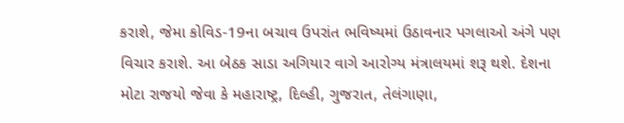કરાશે, જેમા કોવિડ-19ના બચાવ ઉપરાંત ભવિષ્યમાં ઉઠાવનાર પગલાઓ અંગે પણ વિચાર કરાશે. આ બેઠક સાડા અગિયાર વાગે આરોગ્ય મંત્રાલયમાં શરૂ થશે. દેશના મોટા રાજયો જેવા કે મહારાષ્ટ્ર, દિલ્હી, ગુજરાત, તેલંગાણા,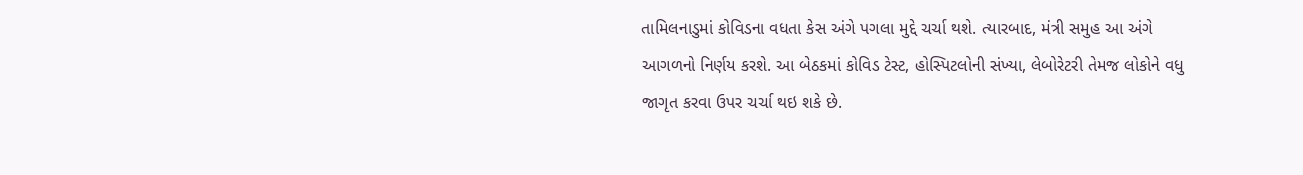તામિલનાડુમાં કોવિડના વધતા કેસ અંગે પગલા મુદ્દે ચર્ચા થશે. ત્યારબાદ, મંત્રી સમુહ આ અંગે આગળનો નિર્ણય કરશે. આ બેઠકમાં કોવિડ ટેસ્ટ, હોસ્પિટલોની સંખ્યા, લેબોરેટરી તેમજ લોકોને વધુ જાગૃત કરવા ઉપર ચર્ચા થઇ શકે છે.